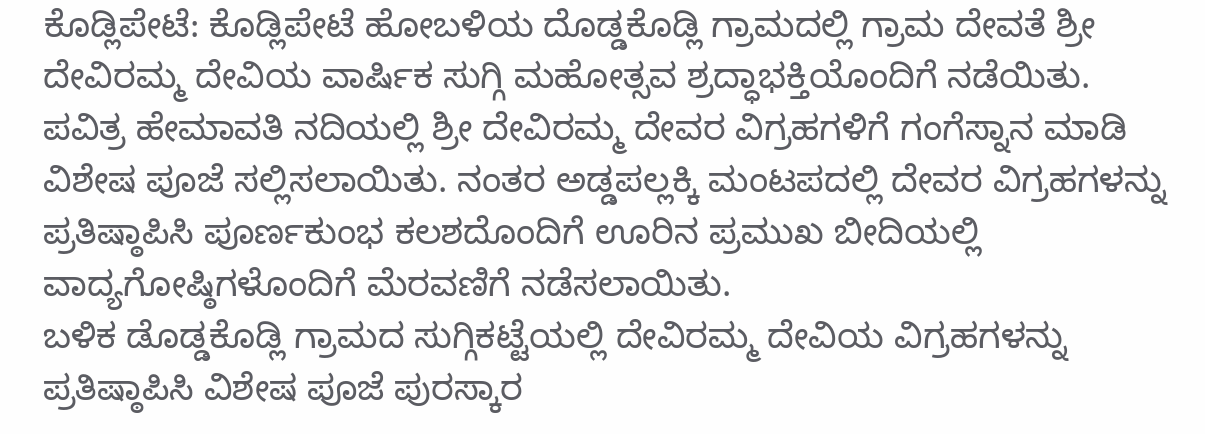ಕೊಡ್ಲಿಪೇಟೆ: ಕೊಡ್ಲಿಪೇಟೆ ಹೋಬಳಿಯ ದೊಡ್ಡಕೊಡ್ಲಿ ಗ್ರಾಮದಲ್ಲಿ ಗ್ರಾಮ ದೇವತೆ ಶ್ರೀ ದೇವಿರಮ್ಮ ದೇವಿಯ ವಾರ್ಷಿಕ ಸುಗ್ಗಿ ಮಹೋತ್ಸವ ಶ್ರದ್ಧಾಭಕ್ತಿಯೊಂದಿಗೆ ನಡೆಯಿತು.
ಪವಿತ್ರ ಹೇಮಾವತಿ ನದಿಯಲ್ಲಿ ಶ್ರೀ ದೇವಿರಮ್ಮ ದೇವರ ವಿಗ್ರಹಗಳಿಗೆ ಗಂಗೆಸ್ನಾನ ಮಾಡಿ ವಿಶೇಷ ಪೂಜೆ ಸಲ್ಲಿಸಲಾಯಿತು. ನಂತರ ಅಡ್ಡಪಲ್ಲಕ್ಕಿ ಮಂಟಪದಲ್ಲಿ ದೇವರ ವಿಗ್ರಹಗಳನ್ನು ಪ್ರತಿಷ್ಠಾಪಿಸಿ ಪೂರ್ಣಕುಂಭ ಕಲಶದೊಂದಿಗೆ ಊರಿನ ಪ್ರಮುಖ ಬೀದಿಯಲ್ಲಿ ವಾದ್ಯಗೋಷ್ಠಿಗಳೊಂದಿಗೆ ಮೆರವಣಿಗೆ ನಡೆಸಲಾಯಿತು.
ಬಳಿಕ ಡೊಡ್ಡಕೊಡ್ಲಿ ಗ್ರಾಮದ ಸುಗ್ಗಿಕಟ್ಟೆಯಲ್ಲಿ ದೇವಿರಮ್ಮ ದೇವಿಯ ವಿಗ್ರಹಗಳನ್ನು ಪ್ರತಿಷ್ಠಾಪಿಸಿ ವಿಶೇಷ ಪೂಜೆ ಪುರಸ್ಕಾರ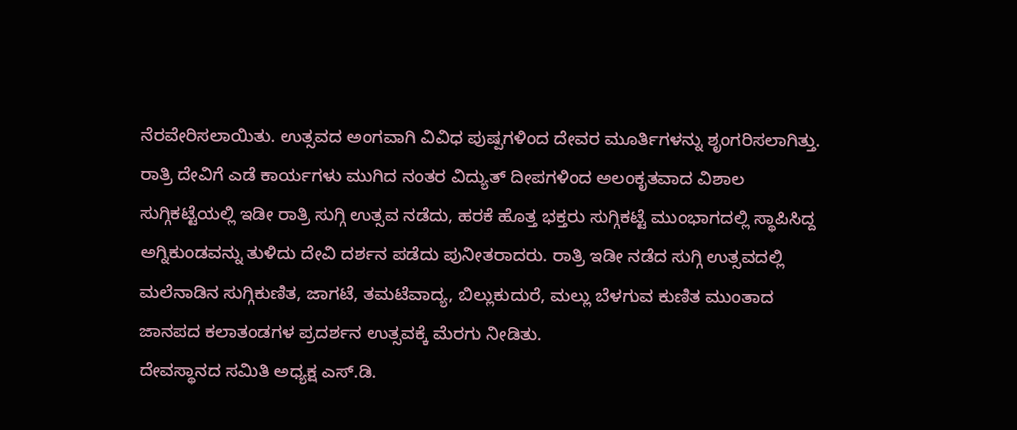ನೆರವೇರಿಸಲಾಯಿತು. ಉತ್ಸವದ ಅಂಗವಾಗಿ ವಿವಿಧ ಪುಷ್ಪಗಳಿಂದ ದೇವರ ಮೂರ್ತಿಗಳನ್ನು ಶೃಂಗರಿಸಲಾಗಿತ್ತು. ರಾತ್ರಿ ದೇವಿಗೆ ಎಡೆ ಕಾರ್ಯಗಳು ಮುಗಿದ ನಂತರ ವಿದ್ಯುತ್ ದೀಪಗಳಿಂದ ಅಲಂಕೃತವಾದ ವಿಶಾಲ ಸುಗ್ಗಿಕಟ್ಟೆಯಲ್ಲಿ ಇಡೀ ರಾತ್ರಿ ಸುಗ್ಗಿ ಉತ್ಸವ ನಡೆದು, ಹರಕೆ ಹೊತ್ತ ಭಕ್ತರು ಸುಗ್ಗಿಕಟ್ಟೆ ಮುಂಭಾಗದಲ್ಲಿ ಸ್ಥಾಪಿಸಿದ್ದ ಅಗ್ನಿಕುಂಡವನ್ನು ತುಳಿದು ದೇವಿ ದರ್ಶನ ಪಡೆದು ಪುನೀತರಾದರು. ರಾತ್ರಿ ಇಡೀ ನಡೆದ ಸುಗ್ಗಿ ಉತ್ಸವದಲ್ಲಿ ಮಲೆನಾಡಿನ ಸುಗ್ಗಿಕುಣಿತ, ಜಾಗಟೆ, ತಮಟೆವಾದ್ಯ, ಬಿಲ್ಲುಕುದುರೆ, ಮಲ್ಲು ಬೆಳಗುವ ಕುಣಿತ ಮುಂತಾದ ಜಾನಪದ ಕಲಾತಂಡಗಳ ಪ್ರದರ್ಶನ ಉತ್ಸವಕ್ಕೆ ಮೆರಗು ನೀಡಿತು.
ದೇವಸ್ಥಾನದ ಸಮಿತಿ ಅಧ್ಯಕ್ಷ ಎಸ್.ಡಿ.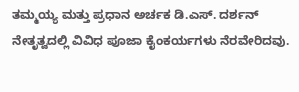ತಮ್ಮಯ್ಯ ಮತ್ತು ಪ್ರಧಾನ ಅರ್ಚಕ ಡಿ.ಎಸ್. ದರ್ಶನ್ ನೇತೃತ್ವದಲ್ಲಿ ವಿವಿಧ ಪೂಜಾ ಕೈಂಕರ್ಯಗಳು ನೆರವೇರಿದವು.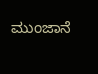ಮುಂಜಾನೆ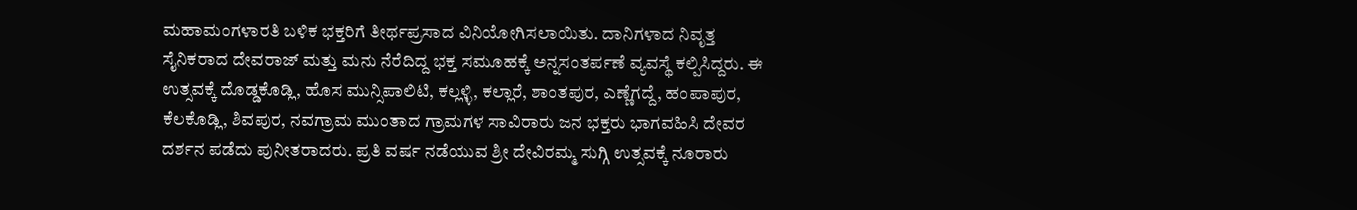ಮಹಾಮಂಗಳಾರತಿ ಬಳಿಕ ಭಕ್ತರಿಗೆ ತೀರ್ಥಪ್ರಸಾದ ವಿನಿಯೋಗಿಸಲಾಯಿತು. ದಾನಿಗಳಾದ ನಿವೃತ್ತ ಸೈನಿಕರಾದ ದೇವರಾಜ್ ಮತ್ತು ಮನು ನೆರೆದಿದ್ದ ಭಕ್ತ ಸಮೂಹಕ್ಕೆ ಅನ್ನಸಂತರ್ಪಣೆ ವ್ಯವಸ್ಥೆ ಕಲ್ಪಿಸಿದ್ದರು. ಈ ಉತ್ಸವಕ್ಕೆ ದೊಡ್ಡಕೊಡ್ಲಿ, ಹೊಸ ಮುನ್ಸಿಪಾಲಿಟಿ, ಕಲ್ಲಳ್ಳಿ, ಕಲ್ಲಾರೆ, ಶಾಂತಪುರ, ಎಣ್ಣೆಗದ್ದೆ, ಹಂಪಾಪುರ, ಕೆಲಕೊಡ್ಲಿ, ಶಿವಪುರ, ನವಗ್ರಾಮ ಮುಂತಾದ ಗ್ರಾಮಗಳ ಸಾವಿರಾರು ಜನ ಭಕ್ತರು ಭಾಗವಹಿಸಿ ದೇವರ ದರ್ಶನ ಪಡೆದು ಪುನೀತರಾದರು. ಪ್ರತಿ ವರ್ಷ ನಡೆಯುವ ಶ್ರೀ ದೇವಿರಮ್ಮ ಸುಗ್ಗಿ ಉತ್ಸವಕ್ಕೆ ನೂರಾರು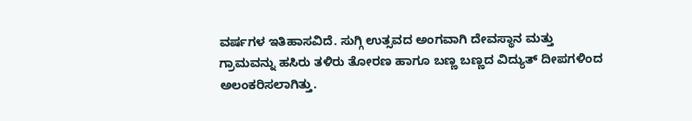ವರ್ಷಗಳ ಇತಿಹಾಸವಿದೆ. ಸುಗ್ಗಿ ಉತ್ಸವದ ಅಂಗವಾಗಿ ದೇವಸ್ಥಾನ ಮತ್ತು ಗ್ರಾಮವನ್ನು ಹಸಿರು ತಳಿರು ತೋರಣ ಹಾಗೂ ಬಣ್ಣ ಬಣ್ಣದ ವಿದ್ಯುತ್ ದೀಪಗಳಿಂದ ಅಲಂಕರಿಸಲಾಗಿತ್ತು.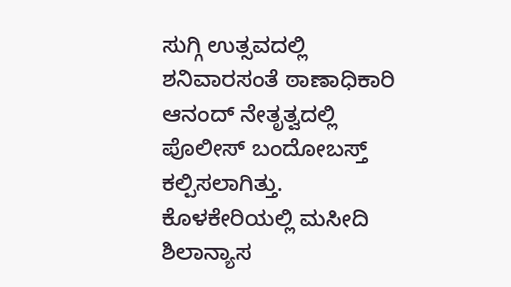ಸುಗ್ಗಿ ಉತ್ಸವದಲ್ಲಿ ಶನಿವಾರಸಂತೆ ಠಾಣಾಧಿಕಾರಿ ಆನಂದ್ ನೇತೃತ್ವದಲ್ಲಿ ಪೊಲೀಸ್ ಬಂದೋಬಸ್ತ್ ಕಲ್ಪಿಸಲಾಗಿತ್ತು.
ಕೊಳಕೇರಿಯಲ್ಲಿ ಮಸೀದಿ ಶಿಲಾನ್ಯಾಸ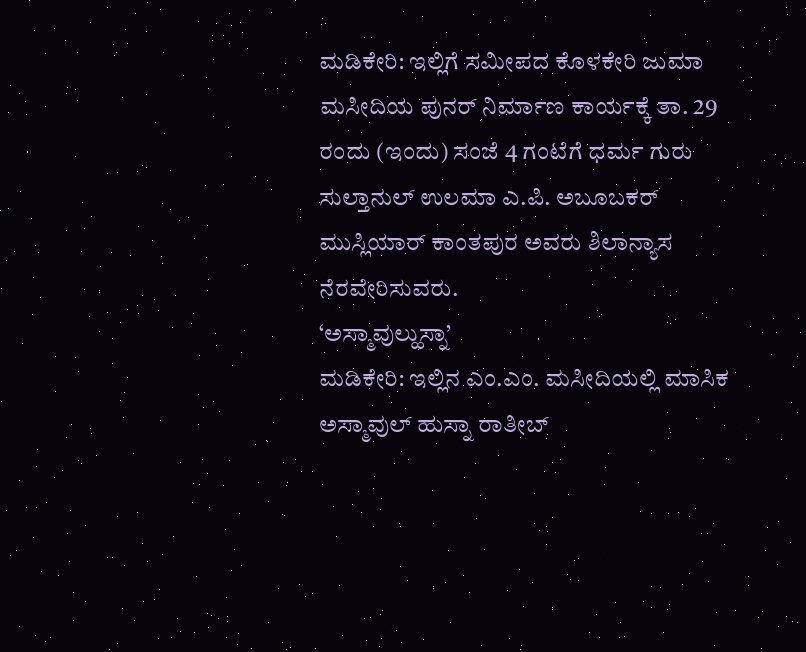ಮಡಿಕೇರಿ: ಇಲ್ಲಿಗೆ ಸಮೀಪದ ಕೊಳಕೇರಿ ಜುಮಾ ಮಸೀದಿಯ ಪುನರ್ ನಿರ್ಮಾಣ ಕಾರ್ಯಕ್ಕೆ ತಾ. 29 ರಂದು (ಇಂದು) ಸಂಜೆ 4 ಗಂಟೆಗೆ ಧರ್ಮ ಗುರು ಸುಲ್ತಾನುಲ್ ಉಲಮಾ ಎ.ಪಿ. ಅಬೂಬಕರ್ ಮುಸ್ಲಿಯಾರ್ ಕಾಂತಪುರ ಅವರು ಶಿಲಾನ್ಯಾಸ ನೆರವೇರಿಸುವರು.
‘ಅಸ್ಮಾವುಲ್ಹುಸ್ನಾ’
ಮಡಿಕೇರಿ: ಇಲ್ಲಿನ ಎಂ.ಎಂ. ಮಸೀದಿಯಲ್ಲಿ ಮಾಸಿಕ ಅಸ್ಮಾವುಲ್ ಹುಸ್ನಾ ರಾತೀಬ್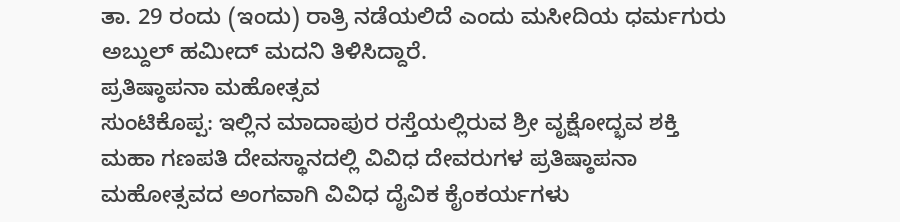ತಾ. 29 ರಂದು (ಇಂದು) ರಾತ್ರಿ ನಡೆಯಲಿದೆ ಎಂದು ಮಸೀದಿಯ ಧರ್ಮಗುರು ಅಬ್ದುಲ್ ಹಮೀದ್ ಮದನಿ ತಿಳಿಸಿದ್ದಾರೆ.
ಪ್ರತಿಷ್ಠಾಪನಾ ಮಹೋತ್ಸವ
ಸುಂಟಿಕೊಪ್ಪ: ಇಲ್ಲಿನ ಮಾದಾಪುರ ರಸ್ತೆಯಲ್ಲಿರುವ ಶ್ರೀ ವೃಕ್ಷೋದ್ಭವ ಶಕ್ತಿ ಮಹಾ ಗಣಪತಿ ದೇವಸ್ಥಾನದಲ್ಲಿ ವಿವಿಧ ದೇವರುಗಳ ಪ್ರತಿಷ್ಠಾಪನಾ ಮಹೋತ್ಸವದ ಅಂಗವಾಗಿ ವಿವಿಧ ದೈವಿಕ ಕೈಂಕರ್ಯಗಳು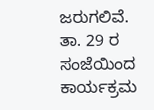ಜರುಗಲಿವೆ.
ತಾ. 29 ರ ಸಂಜೆಯಿಂದ ಕಾರ್ಯಕ್ರಮ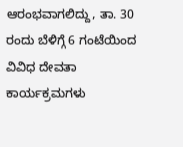ಆರಂಭವಾಗಲಿದ್ದು, ತಾ. 30 ರಂದು ಬೆಳಿಗ್ಗೆ 6 ಗಂಟೆಯಿಂದ ವಿವಿಧ ದೇವತಾ ಕಾರ್ಯಕ್ರಮಗಳು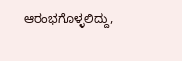ಆರಂಭಗೊಳ್ಳಲಿದ್ದು,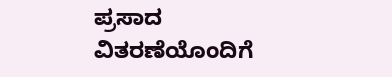ಪ್ರಸಾದ ವಿತರಣೆಯೊಂದಿಗೆ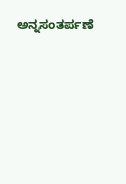ಅನ್ನಸಂತರ್ಪಣೆ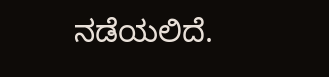ನಡೆಯಲಿದೆ.